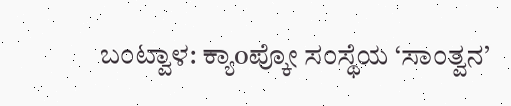ಬಂಟ್ವಾಳ: ಕ್ಯಾoಪ್ಕೋ ಸಂಸ್ಥೆಯ ‘ಸಾಂತ್ವನ’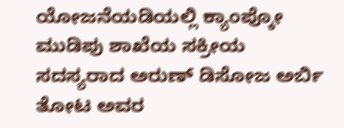ಯೋಜನೆಯಡಿಯಲ್ಲಿ ಕ್ಯಾಂಪ್ಕೋ ಮುಡಿಪು ಶಾಖೆಯ ಸಕ್ರೀಯ ಸದಸ್ಯರಾದ ಅರುಣ್ ಡಿಸೋಜ ಅರ್ಬಿ ತೋಟ ಅವರ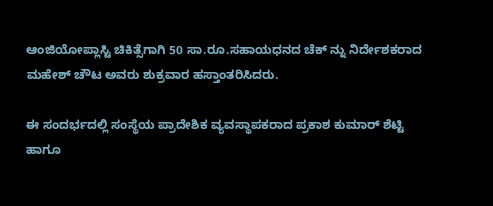ಆಂಜಿಯೋಪ್ಲಾಸ್ಟಿ ಚಿಕಿತ್ಸೆಗಾಗಿ 50 ಸಾ.ರೂ.ಸಹಾಯಧನದ ಚೆಕ್ ನ್ನು ನಿರ್ದೇಶಕರಾದ ಮಹೇಶ್ ಚೌಟ ಅವರು ಶುಕ್ರವಾರ ಹಸ್ತಾಂತರಿಸಿದರು.

ಈ ಸಂದರ್ಭದಲ್ಲಿ ಸಂಸ್ಥೆಯ ಪ್ರಾದೇಶಿಕ ವ್ಯವಸ್ಥಾಪಕರಾದ ಪ್ರಕಾಶ ಕುಮಾರ್ ಶೆಟ್ಟಿ ಹಾಗೂ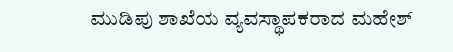ಮುಡಿಪು ಶಾಖೆಯ ವ್ಯವಸ್ಥಾಪಕರಾದ ಮಹೇಶ್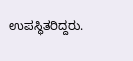ಉಪಸ್ಥಿತರಿದ್ದರು.